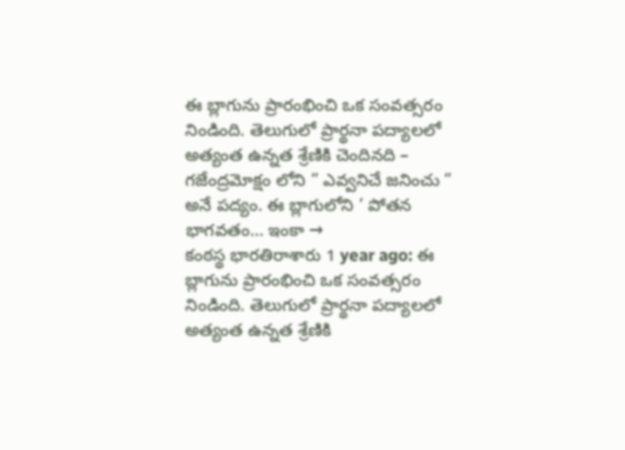ఈ బ్లాగును ప్రారంభించి ఒక సంవత్సరం నిండింది. తెలుగులో ప్రార్థనా పద్యాలలో అత్యంత ఉన్నత శ్రేణికి చెందినది – గజేంద్రమోక్షం లోని ” ఎవ్వనిచే జనించు ” అనే పద్యం. ఈ బ్లాగులోని ’ పోతన భాగవతం… ఇంకా →
కంఠస్థ భారతిరాశారు 1 year ago: ఈ బ్లాగును ప్రారంభించి ఒక సంవత్సరం నిండింది. తెలుగులో ప్రార్థనా పద్యాలలో అత్యంత ఉన్నత శ్రేణికి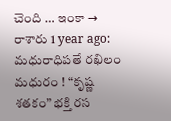చెంది … ఇంకా →
రాశారు 1 year ago: మధురాధిపతే రఖిలం మధురం ! “కృష్ణ శతకం” భక్తి రస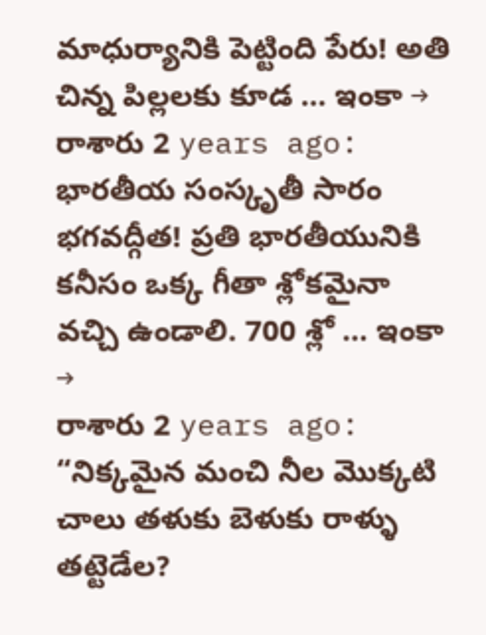మాధుర్యానికి పెట్టింది పేరు! అతి చిన్న పిల్లలకు కూడ … ఇంకా →
రాశారు 2 years ago: భారతీయ సంస్కృతీ సారం భగవద్గీత! ప్రతి భారతీయునికి కనీసం ఒక్క గీతా శ్లోకమైనా వచ్చి ఉండాలి. 700 శ్లో … ఇంకా →
రాశారు 2 years ago: “నిక్కమైన మంచి నీల మొక్కటి చాలు తళుకు బెళుకు రాళ్ళు తట్టెడేల?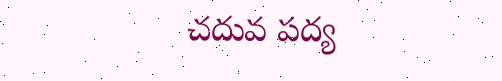చదువ పద్య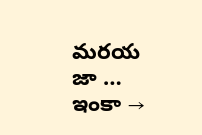మరయ జా … ఇంకా →